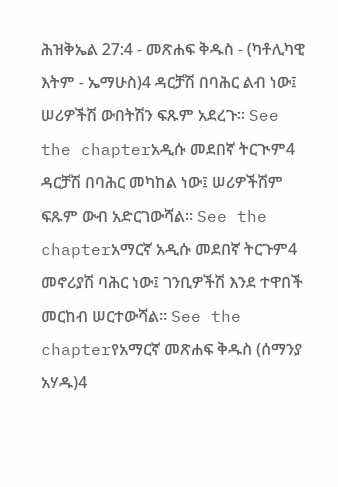ሕዝቅኤል 27:4 - መጽሐፍ ቅዱስ - (ካቶሊካዊ እትም - ኤማሁስ)4 ዳርቻሽ በባሕር ልብ ነው፤ ሠሪዎችሽ ውበትሽን ፍጹም አደረጉ። See the chapterአዲሱ መደበኛ ትርጒም4 ዳርቻሽ በባሕር መካከል ነው፤ ሠሪዎችሽም ፍጹም ውብ አድርገውሻል። See the chapterአማርኛ አዲሱ መደበኛ ትርጉም4 መኖሪያሽ ባሕር ነው፤ ገንቢዎችሽ እንደ ተዋበች መርከብ ሠርተውሻል። See the chapterየአማርኛ መጽሐፍ ቅዱስ (ሰማንያ አሃዱ)4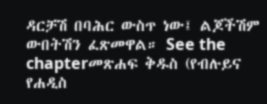ዳርቻሽ በባሕር ውስጥ ነው፤ ልጆችሽም ውበትሽን ፈጽመዋል። See the chapterመጽሐፍ ቅዱስ (የብሉይና የሐዲስ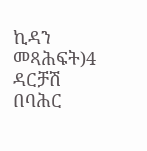ኪዳን መጻሕፍት)4 ዳርቻሽ በባሕር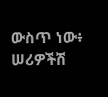ውስጥ ነው፥ ሠሪዎችሽ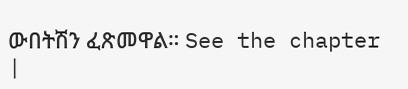ውበትሽን ፈጽመዋል። See the chapter |